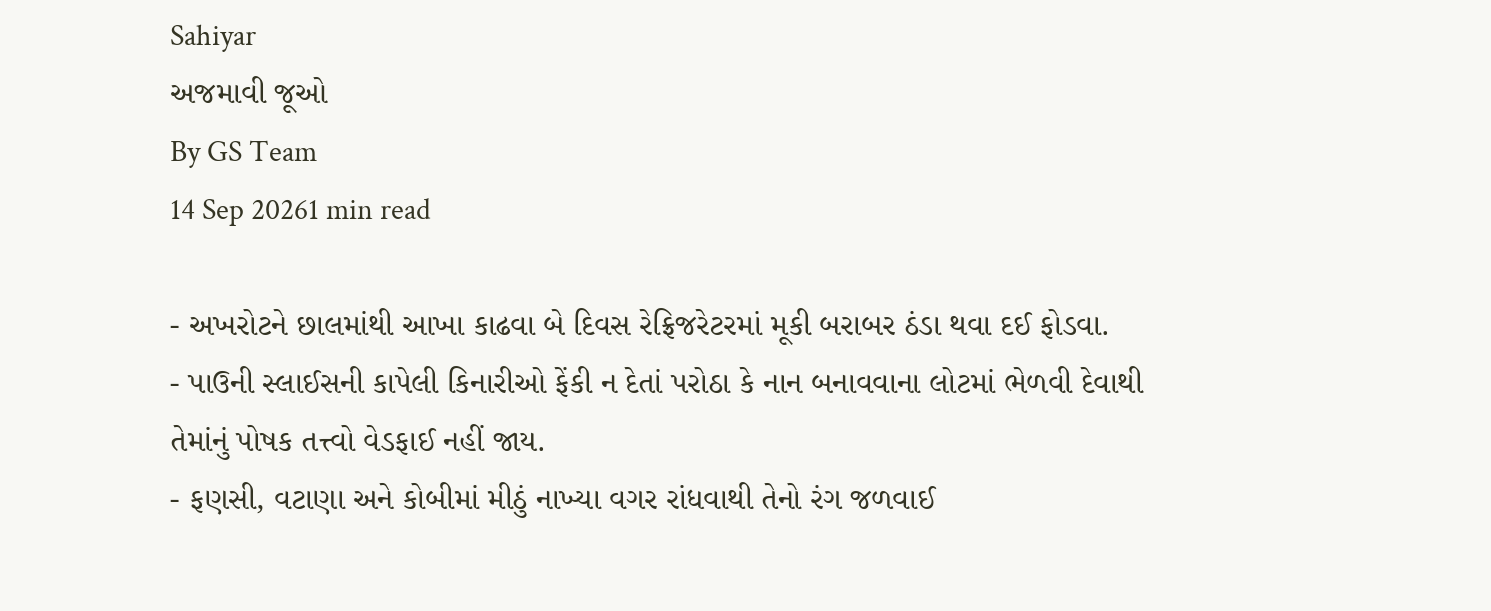Sahiyar
અજમાવી જૂઓ
By GS Team
14 Sep 20261 min read

- અખરોટને છાલમાંથી આખા કાઢવા બે દિવસ રેફ્રિજરેટરમાં મૂકી બરાબર ઠંડા થવા દઈ ફોડવા.
- પાઉની સ્લાઈસની કાપેલી કિનારીઓ ફેંકી ન દેતાં પરોઠા કે નાન બનાવવાના લોટમાં ભેળવી દેવાથી તેમાંનું પોષક તત્ત્વો વેડફાઈ નહીં જાય.
- ફણસી, વટાણા અને કોબીમાં મીઠું નાખ્યા વગર રાંધવાથી તેનો રંગ જળવાઈ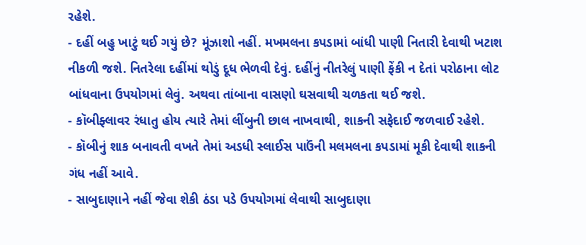રહેશે.
- દહીં બહુ ખાટું થઈ ગયું છે? મૂંઝાશો નહીં. મખમલના કપડામાં બાંધી પાણી નિતારી દેવાથી ખટાશ નીકળી જશે. નિતરેલા દહીંમાં થોડું દૂધ ભેળવી દેવું. દહીંનું નીતરેલું પાણી ફેંકી ન દેતાં પરોઠાના લોટ બાંધવાના ઉપયોગમાં લેવું. અથવા તાંબાના વાસણો ઘસવાથી ચળકતા થઈ જશે.
- કૉબીફ્લાવર રંધાતુ હોય ત્યારે તેમાં લીંબુની છાલ નાખવાથી, શાકની સફેદાઈ જળવાઈ રહેશે.
- કૉબીનું શાક બનાવતી વખતે તેમાં અડધી સ્લાઈસ પાઉંની મલમલના કપડામાં મૂકી દેવાથી શાકની ગંધ નહીં આવે.
- સાબુદાણાને નહીં જેવા શેકી ઠંડા પડે ઉપયોગમાં લેવાથી સાબુદાણા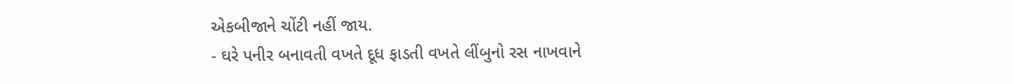એકબીજાને ચોંટી નહીં જાય.
- ઘરે પનીર બનાવતી વખતે દૂધ ફાડતી વખતે લીંબુનો રસ નાખવાને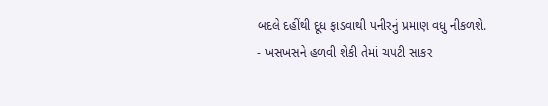બદલે દહીંથી દૂધ ફાડવાથી પનીરનું પ્રમાણ વધુ નીકળશે.
- ખસખસને હળવી શેકી તેમાં ચપટી સાકર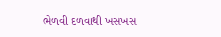ભેળવી દળવાથી ખસખસ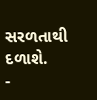સરળતાથી દળાશે.
-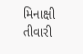મિનાક્ષી તીવારી